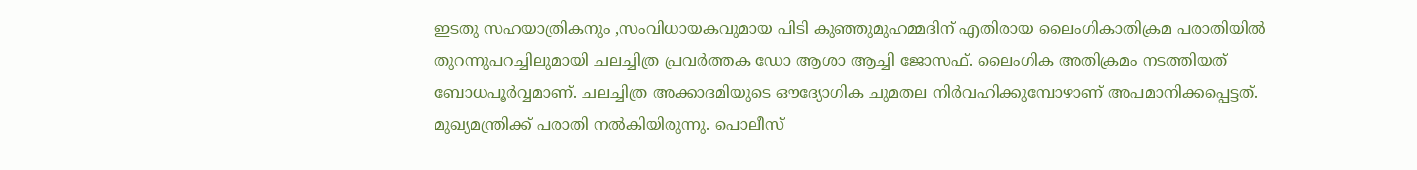ഇടതു സഹയാത്രികനും ,സംവിധായകവുമായ പിടി കുഞ്ഞുമുഹമ്മദിന് എതിരായ ലൈംഗികാതിക്രമ പരാതിയിൽ തുറന്നുപറച്ചിലുമായി ചലച്ചിത്ര പ്രവർത്തക ഡോ ആശാ ആച്ചി ജോസഫ്. ലൈംഗിക അതിക്രമം നടത്തിയത് ബോധപൂർവ്വമാണ്. ചലച്ചിത്ര അക്കാദമിയുടെ ഔദ്യോഗിക ചുമതല നിർവഹിക്കുമ്പോഴാണ് അപമാനിക്കപ്പെട്ടത്. മുഖ്യമന്ത്രിക്ക് പരാതി നൽകിയിരുന്നു. പൊലീസ്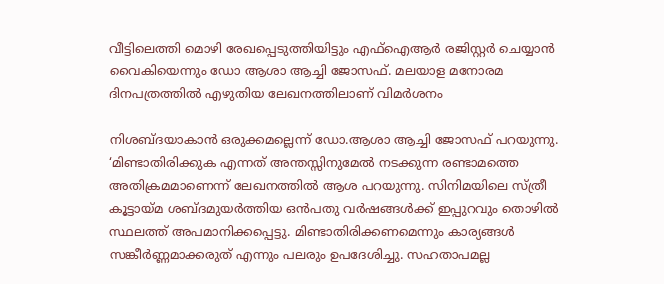വീട്ടിലെത്തി മൊഴി രേഖപ്പെടുത്തിയിട്ടും എഫ്ഐആർ രജിസ്റ്റർ ചെയ്യാൻ വൈകിയെന്നും ഡോ ആശാ ആച്ചി ജോസഫ്. മലയാള മനോരമ ദിനപത്രത്തിൽ എഴുതിയ ലേഖനത്തിലാണ് വിമർശനം

നിശബ്ദയാകാൻ ഒരുക്കമല്ലെന്ന് ഡോ.ആശാ ആച്ചി ജോസഫ് പറയുന്നു. ‘മിണ്ടാതിരിക്കുക എന്നത് അന്തസ്സിനുമേൽ നടക്കുന്ന രണ്ടാമത്തെ അതിക്രമമാണെന്ന് ലേഖനത്തിൽ ആശ പറയുന്നു. സിനിമയിലെ സ്ത്രീ കൂട്ടായ്മ ശബ്ദമുയർത്തിയ ഒൻപതു വർഷങ്ങൾക്ക് ഇപ്പുറവും തൊഴിൽ സ്ഥലത്ത് അപമാനിക്കപ്പെട്ടു. മിണ്ടാതിരിക്കണമെന്നും കാര്യങ്ങൾ സങ്കീർണ്ണമാക്കരുത് എന്നും പലരും ഉപദേശിച്ചു. സഹതാപമല്ല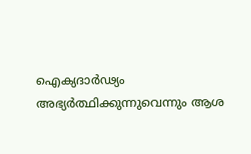ഐക്യദാർഢ്യം അഭ്യർത്ഥിക്കുന്നുവെന്നും ആശ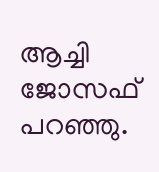ആച്ചി ജോസഫ് പറഞ്ഞു.